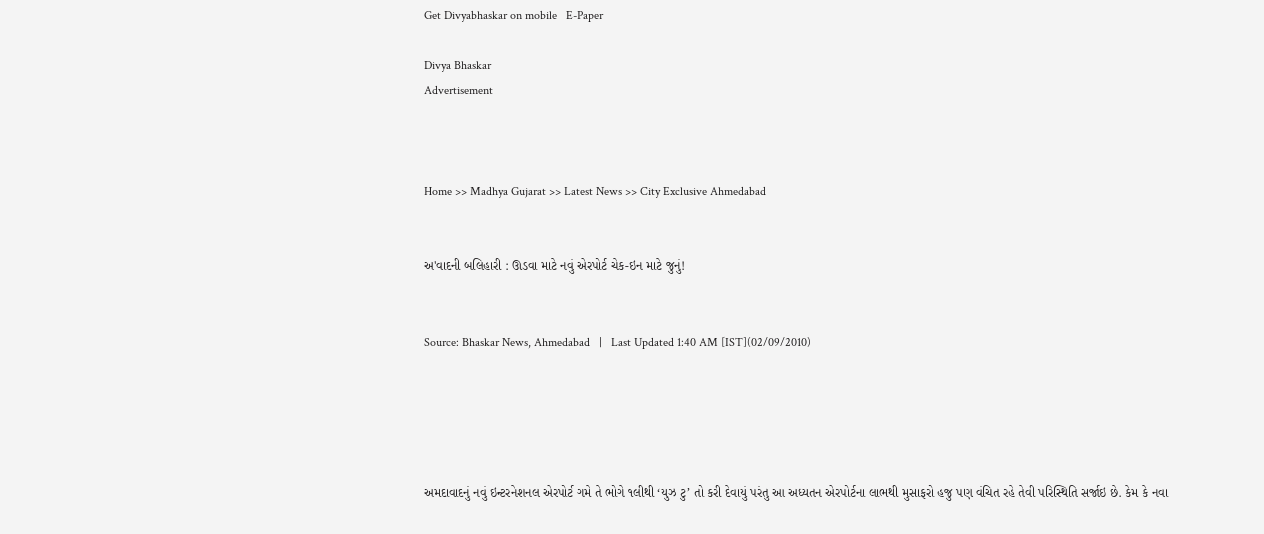Get Divyabhaskar on mobile   E-Paper

Divya Bhaskar
Advertisement



Home >> Madhya Gujarat >> Latest News >> City Exclusive Ahmedabad


અ'વાદની બલિહારી : ઊડવા માટે નવું એરપોર્ટ ચેક-ઇન માટે જુનું!


Source: Bhaskar News, Ahmedabad   |   Last Updated 1:40 AM [IST](02/09/2010)





અમદાવાદનું નવું ઇન્ટરનેશનલ એરપોર્ટ ગમે તે ભોગે ૧લીથી ‘યુઝ ટુ’ તો કરી દેવાયું પરંતુ આ અધ્યતન એરપોર્ટના લાભથી મુસાફરો હજુ પણ વંચિત રહે તેવી પરિસ્થિતિ સર્જાઇ છે. કેમ કે નવા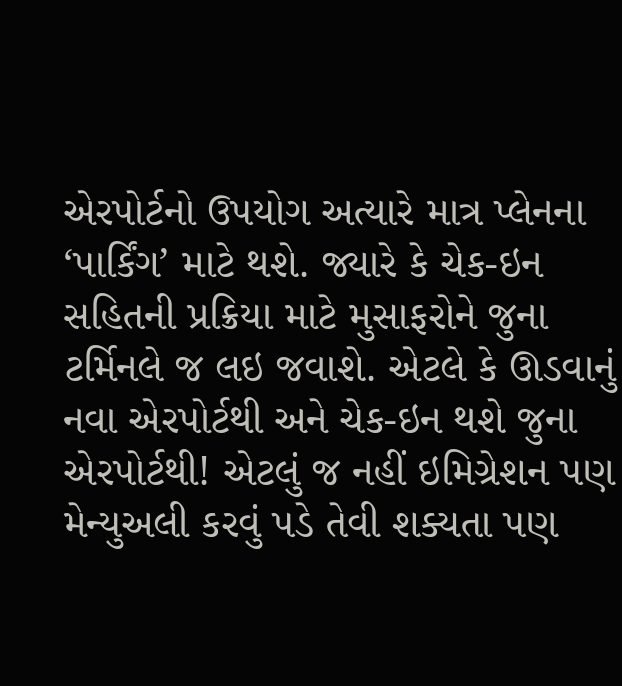એરપોર્ટનો ઉપયોગ અત્યારે માત્ર પ્લેનના ‘પાર્કિંગ’ માટે થશે. જ્યારે કે ચેક-ઇન સહિતની પ્રક્રિયા માટે મુસાફરોને જુના ટર્મિનલે જ લઇ જવાશે. એટલે કે ઊડવાનું નવા એરપોર્ટથી અને ચેક-ઇન થશે જુના એરપોર્ટથી! એટલું જ નહીં ઇમિગ્રેશન પણ મેન્યુઅલી કરવું પડે તેવી શક્યતા પણ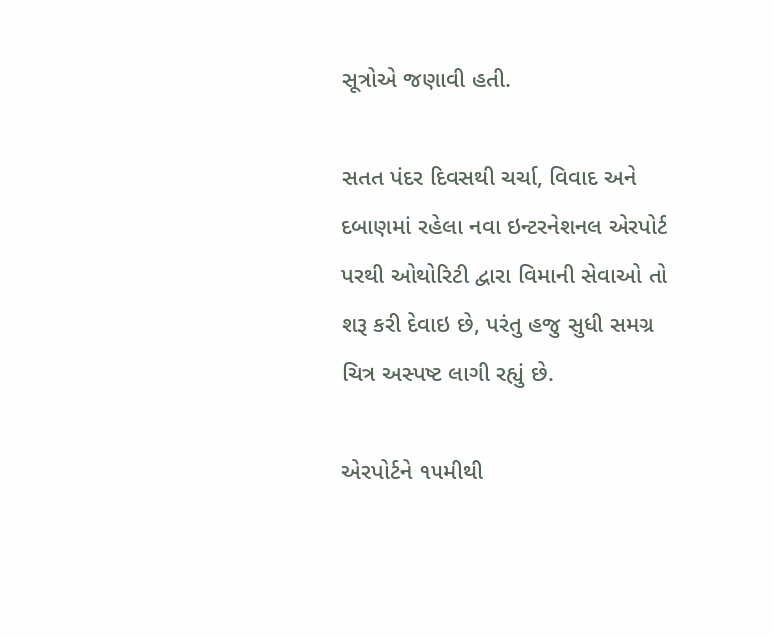સૂત્રોએ જણાવી હતી.

સતત પંદર દિવસથી ચર્ચા, વિવાદ અને દબાણમાં રહેલા નવા ઇન્ટરનેશનલ એરપોર્ટ પરથી ઓથોરિટી દ્વારા વિમાની સેવાઓ તો શરૂ કરી દેવાઇ છે, પરંતુ હજુ સુધી સમગ્ર ચિત્ર અસ્પષ્ટ લાગી રહ્યું છે.

એરપોર્ટને ૧૫મીથી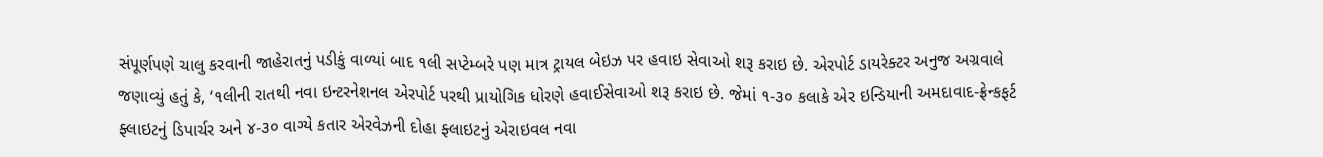સંપૂર્ણપણે ચાલુ કરવાની જાહેરાતનું પડીકું વાળ્યાં બાદ ૧લી સપ્ટેમ્બરે પણ માત્ર ટ્રાયલ બેઇઝ પર હવાઇ સેવાઓ શરૂ કરાઇ છે. એરપોર્ટ ડાયરેક્ટર અનુજ અગ્રવાલે જણાવ્યું હતું કે, ‘૧લીની રાતથી નવા ઇન્ટરનેશનલ એરપોર્ટ પરથી પ્રાયોગિક ધોરણે હવાઈસેવાઓ શરૂ કરાઇ છે. જેમાં ૧-૩૦ કલાકે એર ઇન્ડિયાની અમદાવાદ-ફ્રેન્કફર્ટ ફ્લાઇટનું ડિપાર્ચર અને ૪-૩૦ વાગ્યે કતાર એરવેઝની દોહા ફ્લાઇટનું એરાઇવલ નવા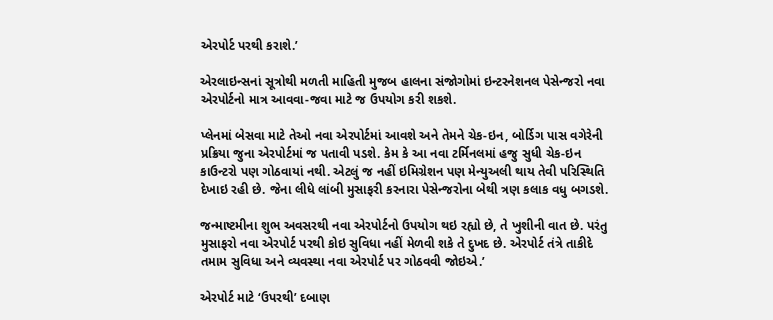એરપોર્ટ પરથી કરાશે.’

એરલાઇન્સનાં સૂત્રોથી મળતી માહિતી મુજબ હાલના સંજોગોમાં ઇન્ટરનેશનલ પેસેન્જરો નવા એરપોર્ટનો માત્ર આવવા-જવા માટે જ ઉપયોગ કરી શકશે.

પ્લેનમાં બેસવા માટે તેઓ નવા એરપોર્ટમાં આવશે અને તેમને ચેક-ઇન, બોર્ડિગ પાસ વગેરેની પ્રક્રિયા જુના એરપોર્ટમાં જ પતાવી પડશે. કેમ કે આ નવા ટર્મિનલમાં હજુ સુધી ચેક-ઇન કાઉન્ટરો પણ ગોઠવાયાં નથી. એટલું જ નહીં ઇમિગ્રેશન પણ મેન્યુઅલી થાય તેવી પરિસ્થિતિ દેખાઇ રહી છે. જેના લીધે લાંબી મુસાફરી કરનારા પેસેન્જરોના બેથી ત્રણ કલાક વધુ બગડશે.

જન્માષ્ટમીના શુભ અવસરથી નવા એરપોર્ટનો ઉપયોગ થઇ રહ્યો છે, તે ખુશીની વાત છે. પરંતુ મુસાફરો નવા એરપોર્ટ પરથી કોઇ સુવિધા નહીં મેળવી શકે તે દુખદ છે. એરપોર્ટ તંત્રે તાકીદે તમામ સુવિધા અને વ્યવસ્થા નવા એરપોર્ટ પર ગોઠવવી જોઇએ.’

એરપોર્ટ માટે ‘ઉપરથી’ દબાણ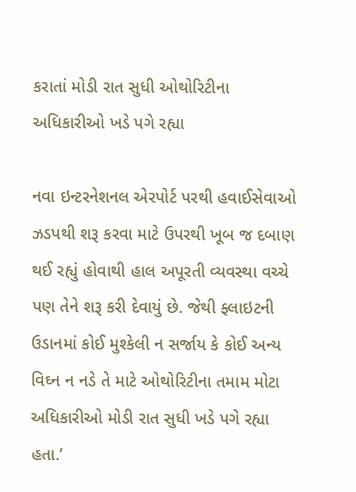કરાતાં મોડી રાત સુધી ઓથોરિટીના અધિકારીઓ ખડે પગે રહ્યા

નવા ઇન્ટરનેશનલ એરપોર્ટ પરથી હવાઈસેવાઓ ઝડપથી શરૂ કરવા માટે ઉપરથી ખૂબ જ દબાણ થઈ રહ્યું હોવાથી હાલ અપૂરતી વ્યવસ્થા વચ્ચે પણ તેને શરૂ કરી દેવાયું છે. જેથી ફ્લાઇટની ઉડાનમાં કોઈ મુશ્કેલી ન સર્જાય કે કોઈ અન્ય વિઘ્ન ન નડે તે માટે ઓથોરિટીના તમામ મોટા અધિકારીઓ મોડી રાત સુધી ખડે પગે રહ્યા હતા.’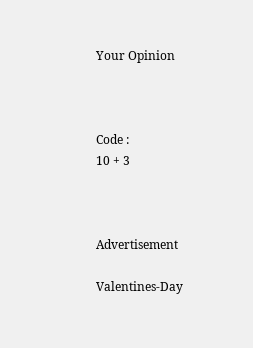Your Opinion



Code :
10 + 3



Advertisement

Valentines-Day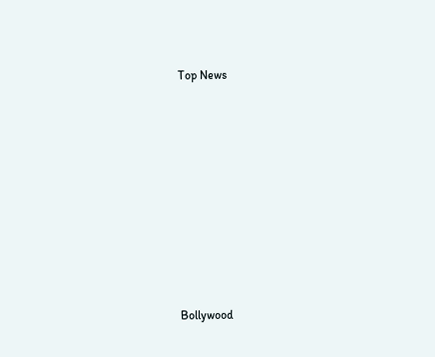Top News











Bollywood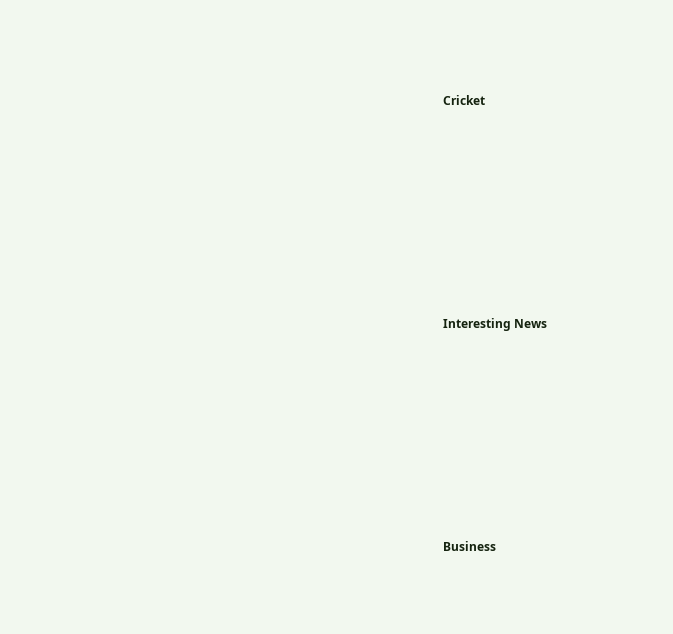Cricket











Interesting News











Business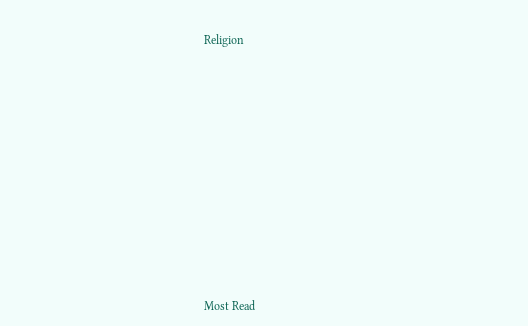Religion











Most Read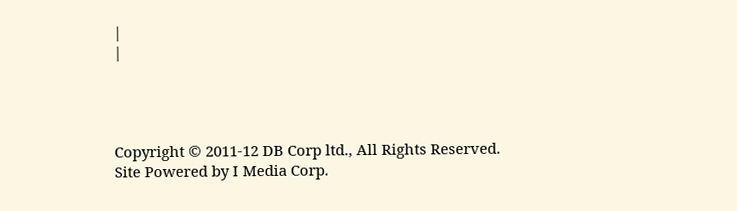|
|




Copyright © 2011-12 DB Corp ltd., All Rights Reserved.
Site Powered by I Media Corp.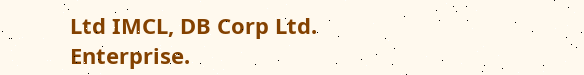Ltd IMCL, DB Corp Ltd. Enterprise.